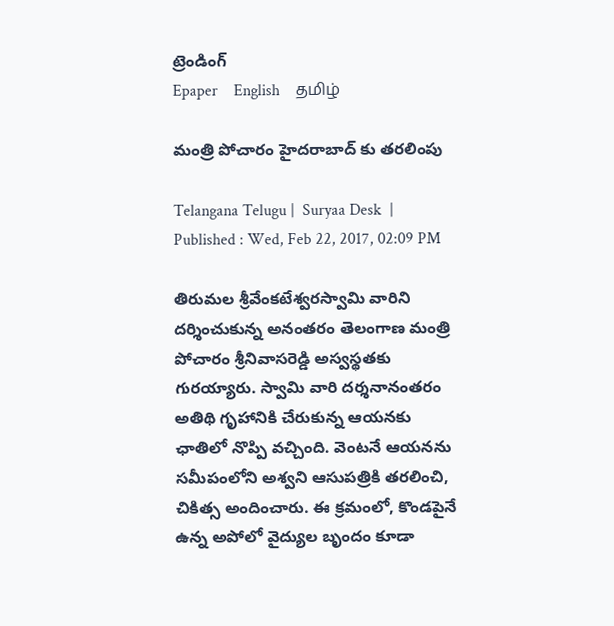ట్రెండింగ్
Epaper    English    தமிழ்

మంత్రి పోచారం హైదరాబాద్ కు తరలింపు

Telangana Telugu |  Suryaa Desk  | Published : Wed, Feb 22, 2017, 02:09 PM

తిరుమల శ్రీవేంకటేశ్వరస్వామి వారిని దర్శించుకున్న అనంతరం తెలంగాణ మంత్రి పోచారం శ్రీనివాసరెడ్డి అస్వస్థతకు గురయ్యారు. స్వామి వారి దర్శనానంతరం అతిథి గృహానికి చేరుకున్న ఆయనకు ఛాతిలో నొప్పి వచ్చింది. వెంటనే ఆయనను సమీపంలోని అశ్వని ఆసుపత్రికి తరలించి, చికిత్స అందించారు. ఈ క్రమంలో, కొండపైనే ఉన్న అపోలో వైద్యుల బృందం కూడా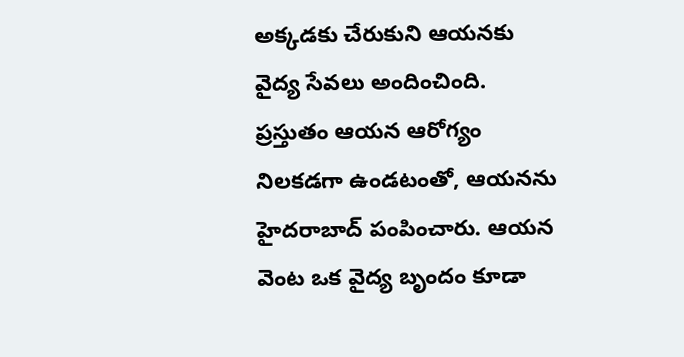అక్కడకు చేరుకుని ఆయనకు వైద్య సేవలు అందించింది. ప్రస్తుతం ఆయన ఆరోగ్యం నిలకడగా ఉండటంతో, ఆయనను హైదరాబాద్ పంపించారు. ఆయన వెంట ఒక వైద్య బృందం కూడా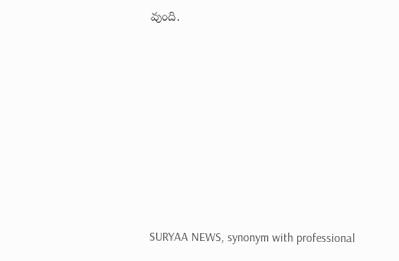వుంది.










SURYAA NEWS, synonym with professional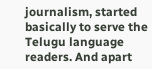journalism, started basically to serve the Telugu language readers. And apart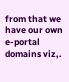from that we have our own e-portal domains viz,.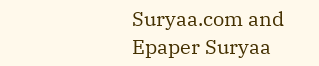Suryaa.com and Epaper Suryaa